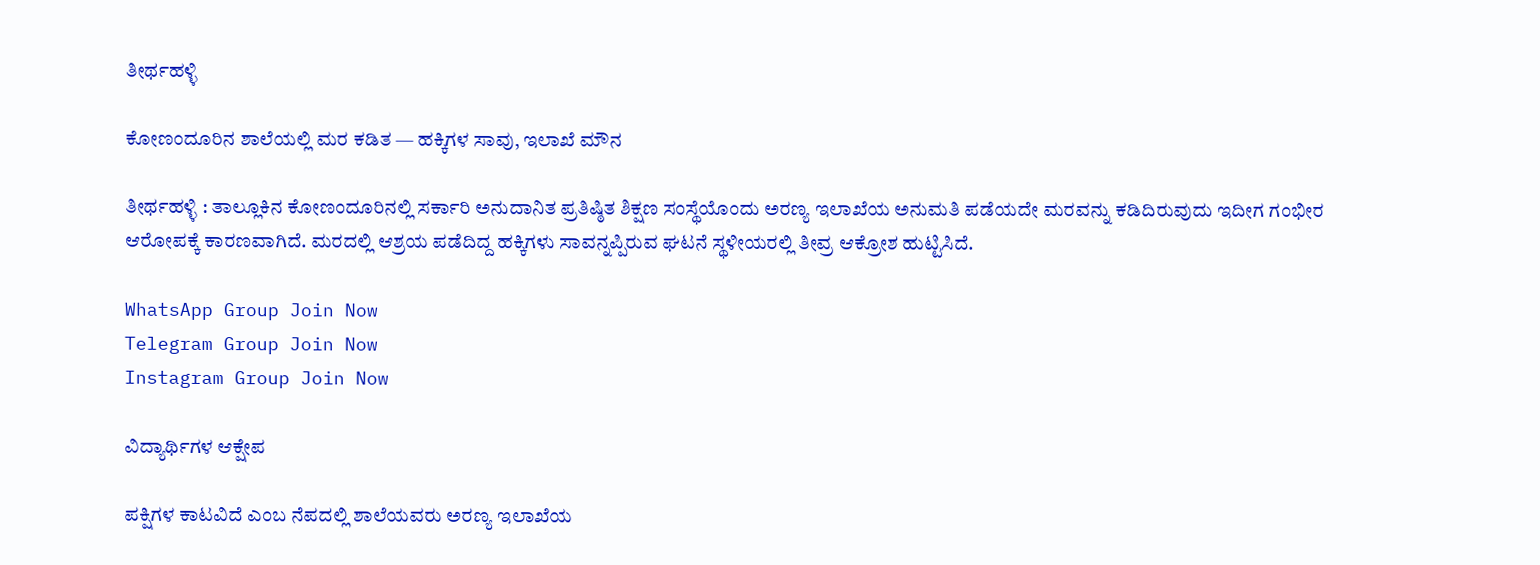ತೀರ್ಥಹಳ್ಳಿ

ಕೋಣಂದೂರಿನ ಶಾಲೆಯಲ್ಲಿ ಮರ ಕಡಿತ — ಹಕ್ಕಿಗಳ ಸಾವು, ಇಲಾಖೆ ಮೌನ

ತೀರ್ಥಹಳ್ಳಿ : ತಾಲ್ಲೂಕಿನ ಕೋಣಂದೂರಿನಲ್ಲಿ ಸರ್ಕಾರಿ ಅನುದಾನಿತ ಪ್ರತಿಷ್ಠಿತ ಶಿಕ್ಷಣ ಸಂಸ್ಥೆಯೊಂದು ಅರಣ್ಯ ಇಲಾಖೆಯ ಅನುಮತಿ ಪಡೆಯದೇ ಮರವನ್ನು ಕಡಿದಿರುವುದು ಇದೀಗ ಗಂಭೀರ ಆರೋಪಕ್ಕೆ ಕಾರಣವಾಗಿದೆ. ಮರದಲ್ಲಿ ಆಶ್ರಯ ಪಡೆದಿದ್ದ ಹಕ್ಕಿಗಳು ಸಾವನ್ನಪ್ಪಿರುವ ಘಟನೆ ಸ್ಥಳೀಯರಲ್ಲಿ ತೀವ್ರ ಆಕ್ರೋಶ ಹುಟ್ಟಿಸಿದೆ.

WhatsApp Group Join Now
Telegram Group Join Now
Instagram Group Join Now

ವಿದ್ಯಾರ್ಥಿಗಳ ಆಕ್ಷೇಪ

ಪಕ್ಷಿಗಳ ಕಾಟವಿದೆ ಎಂಬ ನೆಪದಲ್ಲಿ ಶಾಲೆಯವರು ಅರಣ್ಯ ಇಲಾಖೆಯ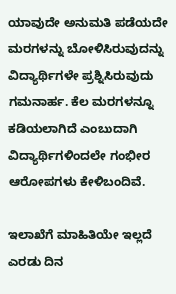ಯಾವುದೇ ಅನುಮತಿ ಪಡೆಯದೇ ಮರಗಳನ್ನು ಬೋಳಿಸಿರುವುದನ್ನು ವಿದ್ಯಾರ್ಥಿಗಳೇ ಪ್ರಶ್ನಿಸಿರುವುದು ಗಮನಾರ್ಹ. ಕೆಲ ಮರಗಳನ್ನೂ ಕಡಿಯಲಾಗಿದೆ ಎಂಬುದಾಗಿ ವಿದ್ಯಾರ್ಥಿಗಳಿಂದಲೇ ಗಂಭೀರ ಆರೋಪಗಳು ಕೇಳಿಬಂದಿವೆ.

ಇಲಾಖೆಗೆ ಮಾಹಿತಿಯೇ ಇಲ್ಲದೆ ಎರಡು ದಿನ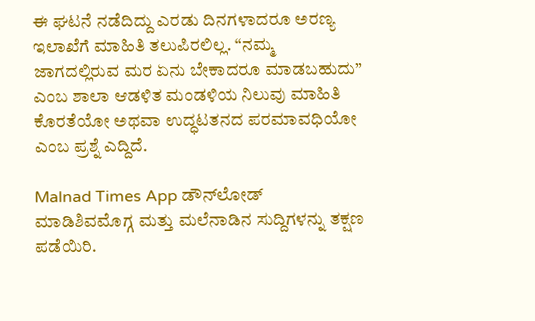ಈ ಘಟನೆ ನಡೆದಿದ್ದು ಎರಡು ದಿನಗಳಾದರೂ ಅರಣ್ಯ ಇಲಾಖೆಗೆ ಮಾಹಿತಿ ತಲುಪಿರಲಿಲ್ಲ. “ನಮ್ಮ ಜಾಗದಲ್ಲಿರುವ ಮರ ಏನು ಬೇಕಾದರೂ ಮಾಡಬಹುದು” ಎಂಬ ಶಾಲಾ ಆಡಳಿತ ಮಂಡಳಿಯ ನಿಲುವು ಮಾಹಿತಿ ಕೊರತೆಯೋ ಅಥವಾ ಉದ್ಧಟತನದ ಪರಮಾವಧಿಯೋ ಎಂಬ ಪ್ರಶ್ನೆ ಎದ್ದಿದೆ.

Malnad Times App ಡೌನ್‌ಲೋಡ್ ಮಾಡಿಶಿವಮೊಗ್ಗ ಮತ್ತು ಮಲೆನಾಡಿನ ಸುದ್ದಿಗಳನ್ನು ತಕ್ಷಣ ಪಡೆಯಿರಿ.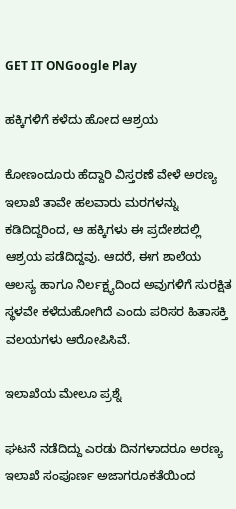GET IT ONGoogle Play

ಹಕ್ಕಿಗಳಿಗೆ ಕಳೆದು ಹೋದ ಆಶ್ರಯ

ಕೋಣಂದೂರು ಹೆದ್ದಾರಿ ವಿಸ್ತರಣೆ ವೇಳೆ ಅರಣ್ಯ ಇಲಾಖೆ ತಾವೇ ಹಲವಾರು ಮರಗಳನ್ನು ಕಡಿದಿದ್ದರಿಂದ, ಆ ಹಕ್ಕಿಗಳು ಈ ಪ್ರದೇಶದಲ್ಲಿ ಆಶ್ರಯ ಪಡೆದಿದ್ದವು. ಆದರೆ, ಈಗ ಶಾಲೆಯ ಆಲಸ್ಯ ಹಾಗೂ ನಿರ್ಲಕ್ಷ್ಯದಿಂದ ಅವುಗಳಿಗೆ ಸುರಕ್ಷಿತ ಸ್ಥಳವೇ ಕಳೆದುಹೋಗಿದೆ ಎಂದು ಪರಿಸರ ಹಿತಾಸಕ್ತಿ ವಲಯಗಳು ಆರೋಪಿಸಿವೆ.

ಇಲಾಖೆಯ ಮೇಲೂ ಪ್ರಶ್ನೆ

ಘಟನೆ ನಡೆದಿದ್ದು ಎರಡು ದಿನಗಳಾದರೂ ಅರಣ್ಯ ಇಲಾಖೆ ಸಂಪೂರ್ಣ ಅಜಾಗರೂಕತೆಯಿಂದ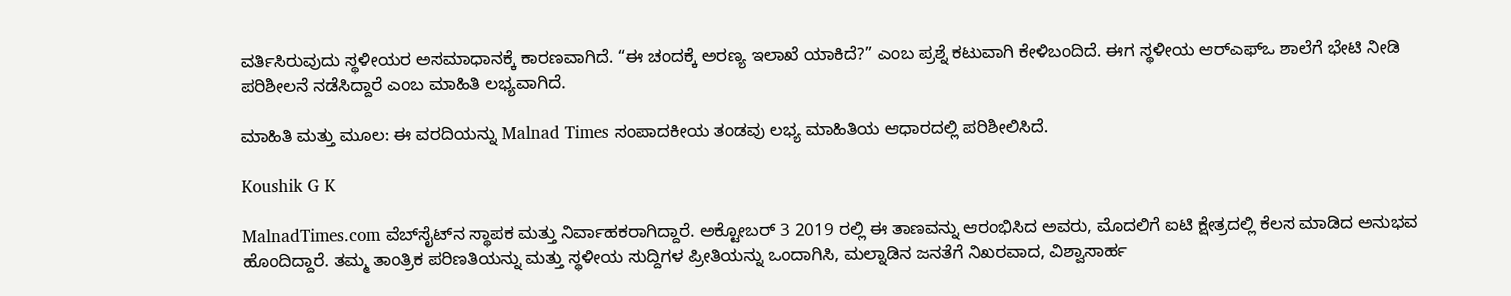ವರ್ತಿಸಿರುವುದು ಸ್ಥಳೀಯರ ಅಸಮಾಧಾನಕ್ಕೆ ಕಾರಣವಾಗಿದೆ. “ಈ ಚಂದಕ್ಕೆ ಅರಣ್ಯ ಇಲಾಖೆ ಯಾಕಿದೆ?” ಎಂಬ ಪ್ರಶ್ನೆ ಕಟುವಾಗಿ ಕೇಳಿಬಂದಿದೆ. ಈಗ ಸ್ಥಳೀಯ ಆರ್‌ಎಫ್‌ಒ ಶಾಲೆಗೆ ಭೇಟಿ ನೀಡಿ ಪರಿಶೀಲನೆ ನಡೆಸಿದ್ದಾರೆ ಎಂಬ ಮಾಹಿತಿ ಲಭ್ಯವಾಗಿದೆ.

ಮಾಹಿತಿ ಮತ್ತು ಮೂಲ: ಈ ವರದಿಯನ್ನು Malnad Times ಸಂಪಾದಕೀಯ ತಂಡವು ಲಭ್ಯ ಮಾಹಿತಿಯ ಆಧಾರದಲ್ಲಿ ಪರಿಶೀಲಿಸಿದೆ.

Koushik G K

MalnadTimes.com ವೆಬ್‌ಸೈಟ್‌ನ ಸ್ಥಾಪಕ ಮತ್ತು ನಿರ್ವಾಹಕರಾಗಿದ್ದಾರೆ. ಅಕ್ಟೋಬರ್ 3 2019 ರಲ್ಲಿ ಈ ತಾಣವನ್ನು ಆರಂಭಿಸಿದ ಅವರು, ಮೊದಲಿಗೆ ಐಟಿ ಕ್ಷೇತ್ರದಲ್ಲಿ ಕೆಲಸ ಮಾಡಿದ ಅನುಭವ ಹೊಂದಿದ್ದಾರೆ. ತಮ್ಮ ತಾಂತ್ರಿಕ ಪರಿಣತಿಯನ್ನು ಮತ್ತು ಸ್ಥಳೀಯ ಸುದ್ದಿಗಳ ಪ್ರೀತಿಯನ್ನು ಒಂದಾಗಿಸಿ, ಮಲ್ನಾಡಿನ ಜನತೆಗೆ ನಿಖರವಾದ, ವಿಶ್ವಾಸಾರ್ಹ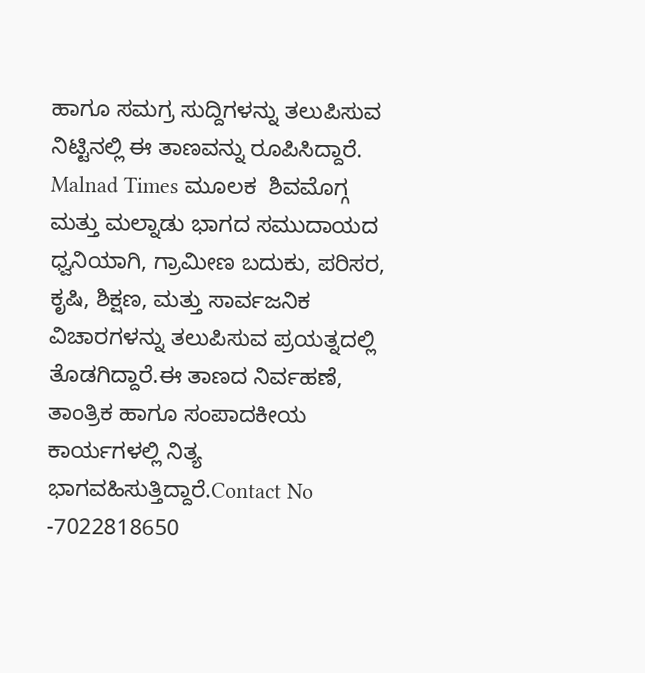ಹಾಗೂ ಸಮಗ್ರ ಸುದ್ದಿಗಳನ್ನು ತಲುಪಿಸುವ ನಿಟ್ಟಿನಲ್ಲಿ ಈ ತಾಣವನ್ನು ರೂಪಿಸಿದ್ದಾರೆ. Malnad Times ಮೂಲಕ  ಶಿವಮೊಗ್ಗ ಮತ್ತು ಮಲ್ನಾಡು ಭಾಗದ ಸಮುದಾಯದ ಧ್ವನಿಯಾಗಿ, ಗ್ರಾಮೀಣ ಬದುಕು, ಪರಿಸರ, ಕೃಷಿ, ಶಿಕ್ಷಣ, ಮತ್ತು ಸಾರ್ವಜನಿಕ ವಿಚಾರಗಳನ್ನು ತಲುಪಿಸುವ ಪ್ರಯತ್ನದಲ್ಲಿ ತೊಡಗಿದ್ದಾರೆ.ಈ ತಾಣದ ನಿರ್ವಹಣೆ, ತಾಂತ್ರಿಕ ಹಾಗೂ ಸಂಪಾದಕೀಯ ಕಾರ್ಯಗಳಲ್ಲಿ ನಿತ್ಯ ಭಾಗವಹಿಸುತ್ತಿದ್ದಾರೆ.Contact No -7022818650